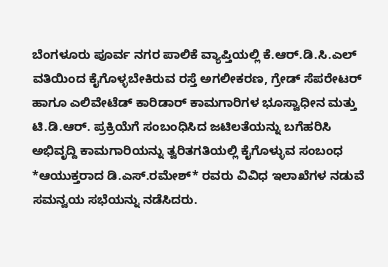ಬೆಂಗಳೂರು ಪೂರ್ವ ನಗರ ಪಾಲಿಕೆ ವ್ಯಾಪ್ತಿಯಲ್ಲಿ ಕೆ.ಆರ್.ಡಿ.ಸಿ.ಎಲ್ ವತಿಯಿಂದ ಕೈಗೊಳ್ಳಬೇಕಿರುವ ರಸ್ತೆ ಅಗಲೀಕರಣ, ಗ್ರೇಡ್ ಸೆಪರೇಟರ್ ಹಾಗೂ ಎಲಿವೇಟೆಡ್ ಕಾರಿಡಾರ್ ಕಾಮಗಾರಿಗಳ ಭೂಸ್ವಾಧೀನ ಮತ್ತು ಟಿ.ಡಿ.ಆರ್. ಪ್ರಕ್ರಿಯೆಗೆ ಸಂಬಂಧಿಸಿದ ಜಟಿಲತೆಯನ್ನು ಬಗೆಹರಿಸಿ ಅಭಿವೃದ್ದಿ ಕಾಮಗಾರಿಯನ್ನು ತ್ವರಿತಗತಿಯಲ್ಲಿ ಕೈಗೊಳ್ಳುವ ಸಂಬಂಧ *ಆಯುಕ್ತರಾದ ಡಿ.ಎಸ್.ರಮೇಶ್* ರವರು ವಿವಿಧ ಇಲಾಖೆಗಳ ನಡುವೆ ಸಮನ್ವಯ ಸಭೆಯನ್ನು ನಡೆಸಿದರು.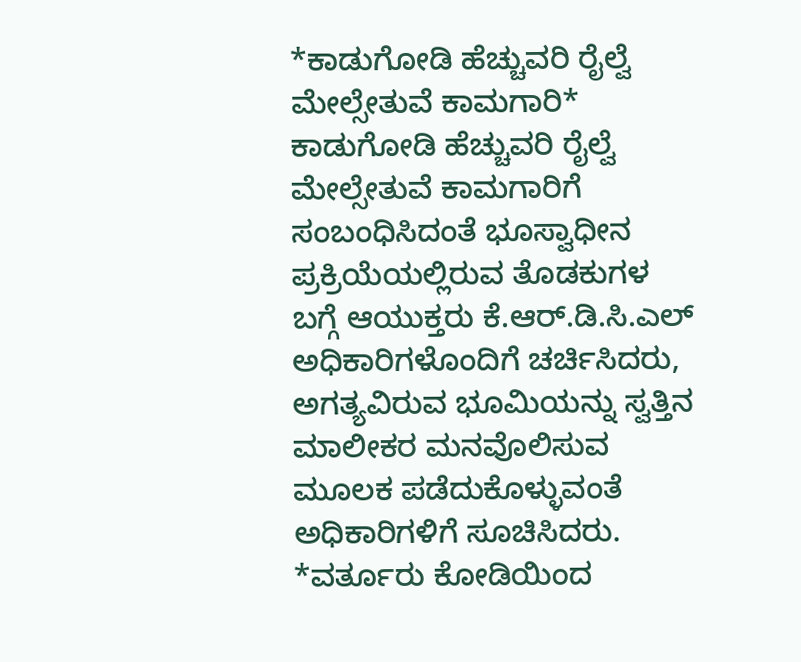*ಕಾಡುಗೋಡಿ ಹೆಚ್ಚುವರಿ ರೈಲ್ವೆ ಮೇಲ್ಸೇತುವೆ ಕಾಮಗಾರಿ*
ಕಾಡುಗೋಡಿ ಹೆಚ್ಚುವರಿ ರೈಲ್ವೆ ಮೇಲ್ಸೇತುವೆ ಕಾಮಗಾರಿಗೆ ಸಂಬಂಧಿಸಿದಂತೆ ಭೂಸ್ವಾಧೀನ ಪ್ರಕ್ರಿಯೆಯಲ್ಲಿರುವ ತೊಡಕುಗಳ ಬಗ್ಗೆ ಆಯುಕ್ತರು ಕೆ.ಆರ್.ಡಿ.ಸಿ.ಎಲ್ ಅಧಿಕಾರಿಗಳೊಂದಿಗೆ ಚರ್ಚಿಸಿದರು, ಅಗತ್ಯವಿರುವ ಭೂಮಿಯನ್ನು ಸ್ವತ್ತಿನ ಮಾಲೀಕರ ಮನವೊಲಿಸುವ ಮೂಲಕ ಪಡೆದುಕೊಳ್ಳುವಂತೆ ಅಧಿಕಾರಿಗಳಿಗೆ ಸೂಚಿಸಿದರು.
*ವರ್ತೂರು ಕೋಡಿಯಿಂದ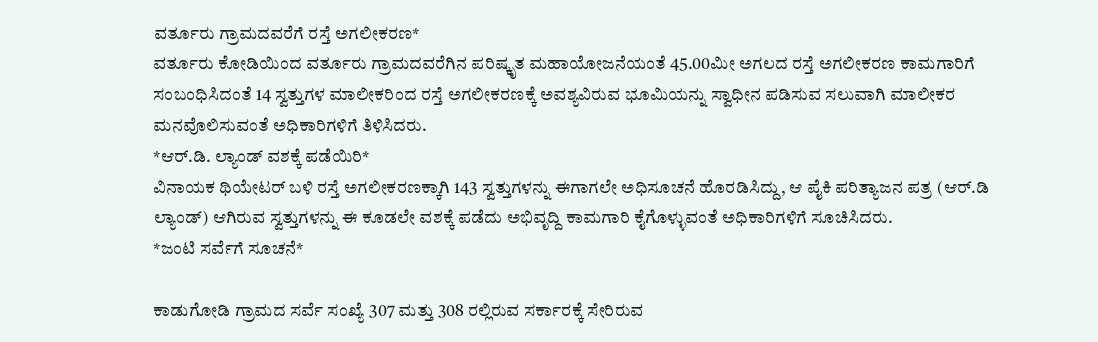ವರ್ತೂರು ಗ್ರಾಮದವರೆಗೆ ರಸ್ತೆ ಅಗಲೀಕರಣ*
ವರ್ತೂರು ಕೋಡಿಯಿಂದ ವರ್ತೂರು ಗ್ರಾಮದವರೆಗಿನ ಪರಿಷ್ಕೃತ ಮಹಾಯೋಜನೆಯಂತೆ 45.00ಮೀ ಅಗಲದ ರಸ್ತೆ ಅಗಲೀಕರಣ ಕಾಮಗಾರಿಗೆ ಸಂಬಂಧಿಸಿದಂತೆ 14 ಸ್ವತ್ತುಗಳ ಮಾಲೀಕರಿಂದ ರಸ್ತೆ ಅಗಲೀಕರಣಕ್ಕೆ ಅವಶ್ಯವಿರುವ ಭೂಮಿಯನ್ನು ಸ್ವಾಧೀನ ಪಡಿಸುವ ಸಲುವಾಗಿ ಮಾಲೀಕರ ಮನವೊಲಿಸುವಂತೆ ಅಧಿಕಾರಿಗಳಿಗೆ ತಿಳಿಸಿದರು.
*ಆರ್.ಡಿ. ಲ್ಯಾಂಡ್ ವಶಕ್ಕೆ ಪಡೆಯಿರಿ*
ವಿನಾಯಕ ಥಿಯೇಟರ್ ಬಳಿ ರಸ್ತೆ ಅಗಲೀಕರಣಕ್ಕಾಗಿ 143 ಸ್ವತ್ತುಗಳನ್ನು ಈಗಾಗಲೇ ಅಧಿಸೂಚನೆ ಹೊರಡಿಸಿದ್ದು, ಆ ಪೈಕಿ ಪರಿತ್ಯಾಜನ ಪತ್ರ (ಆರ್.ಡಿ ಲ್ಯಾಂಡ್) ಆಗಿರುವ ಸ್ವತ್ತುಗಳನ್ನು ಈ ಕೂಡಲೇ ವಶಕ್ಕೆ ಪಡೆದು ಅಭಿವೃದ್ದಿ ಕಾಮಗಾರಿ ಕೈಗೊಳ್ಳುವಂತೆ ಅಧಿಕಾರಿಗಳಿಗೆ ಸೂಚಿಸಿದರು.
*ಜಂಟಿ ಸರ್ವೆಗೆ ಸೂಚನೆ*

ಕಾಡುಗೋಡಿ ಗ್ರಾಮದ ಸರ್ವೆ ಸಂಖ್ಯೆ 307 ಮತ್ತು 308 ರಲ್ಲಿರುವ ಸರ್ಕಾರಕ್ಕೆ ಸೇರಿರುವ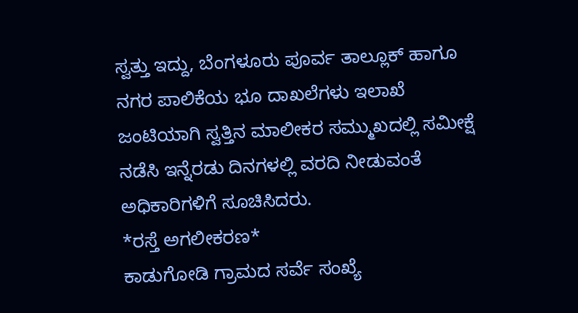ಸ್ವತ್ತು ಇದ್ದು, ಬೆಂಗಳೂರು ಪೂರ್ವ ತಾಲ್ಲೂಕ್ ಹಾಗೂ ನಗರ ಪಾಲಿಕೆಯ ಭೂ ದಾಖಲೆಗಳು ಇಲಾಖೆ ಜಂಟಿಯಾಗಿ ಸ್ವತ್ತಿನ ಮಾಲೀಕರ ಸಮ್ಮುಖದಲ್ಲಿ ಸಮೀಕ್ಷೆ ನಡೆಸಿ ಇನ್ನೆರಡು ದಿನಗಳಲ್ಲಿ ವರದಿ ನೀಡುವಂತೆ ಅಧಿಕಾರಿಗಳಿಗೆ ಸೂಚಿಸಿದರು.
*ರಸ್ತೆ ಅಗಲೀಕರಣ*
ಕಾಡುಗೋಡಿ ಗ್ರಾಮದ ಸರ್ವೆ ಸಂಖ್ಯೆ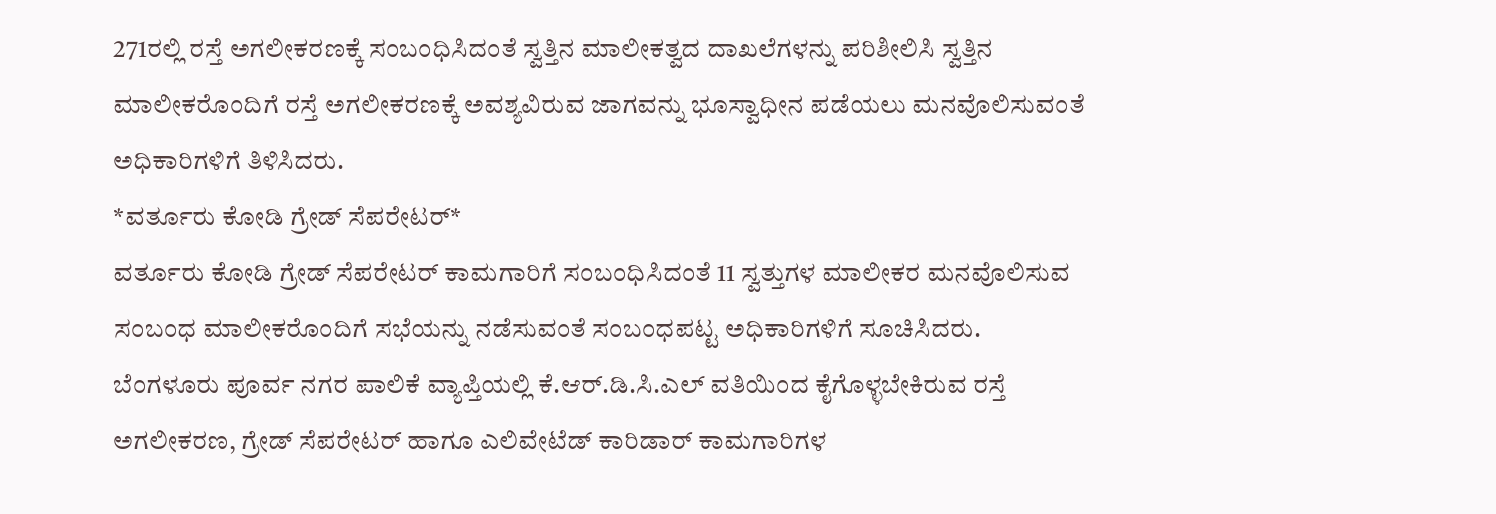271ರಲ್ಲಿ ರಸ್ತೆ ಅಗಲೀಕರಣಕ್ಕೆ ಸಂಬಂಧಿಸಿದಂತೆ ಸ್ವತ್ತಿನ ಮಾಲೀಕತ್ವದ ದಾಖಲೆಗಳನ್ನು ಪರಿಶೀಲಿಸಿ ಸ್ವತ್ತಿನ ಮಾಲೀಕರೊಂದಿಗೆ ರಸ್ತೆ ಅಗಲೀಕರಣಕ್ಕೆ ಅವಶ್ಯವಿರುವ ಜಾಗವನ್ನು ಭೂಸ್ವಾಧೀನ ಪಡೆಯಲು ಮನವೊಲಿಸುವಂತೆ ಅಧಿಕಾರಿಗಳಿಗೆ ತಿಳಿಸಿದರು.
*ವರ್ತೂರು ಕೋಡಿ ಗ್ರೇಡ್ ಸೆಪರೇಟರ್*
ವರ್ತೂರು ಕೋಡಿ ಗ್ರೇಡ್ ಸೆಪರೇಟರ್ ಕಾಮಗಾರಿಗೆ ಸಂಬಂಧಿಸಿದಂತೆ 11 ಸ್ವತ್ತುಗಳ ಮಾಲೀಕರ ಮನವೊಲಿಸುವ ಸಂಬಂಧ ಮಾಲೀಕರೊಂದಿಗೆ ಸಭೆಯನ್ನು ನಡೆಸುವಂತೆ ಸಂಬಂಧಪಟ್ಟ ಅಧಿಕಾರಿಗಳಿಗೆ ಸೂಚಿಸಿದರು.
ಬೆಂಗಳೂರು ಪೂರ್ವ ನಗರ ಪಾಲಿಕೆ ವ್ಯಾಪ್ತಿಯಲ್ಲಿ ಕೆ.ಆರ್.ಡಿ.ಸಿ.ಎಲ್ ವತಿಯಿಂದ ಕೈಗೊಳ್ಳಬೇಕಿರುವ ರಸ್ತೆ ಅಗಲೀಕರಣ, ಗ್ರೇಡ್ ಸೆಪರೇಟರ್ ಹಾಗೂ ಎಲಿವೇಟೆಡ್ ಕಾರಿಡಾರ್ ಕಾಮಗಾರಿಗಳ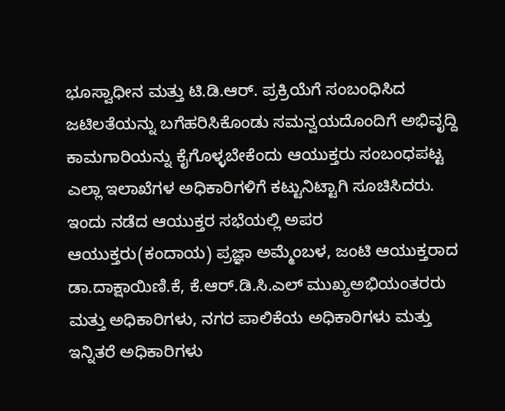ಭೂಸ್ವಾಧೀನ ಮತ್ತು ಟಿ.ಡಿ.ಆರ್. ಪ್ರಕ್ರಿಯೆಗೆ ಸಂಬಂಧಿಸಿದ ಜಟಿಲತೆಯನ್ನು ಬಗೆಹರಿಸಿಕೊಂಡು ಸಮನ್ವಯದೊಂದಿಗೆ ಅಭಿವೃದ್ದಿ ಕಾಮಗಾರಿಯನ್ನು ಕೈಗೊಳ್ಳಬೇಕೆಂದು ಆಯುಕ್ತರು ಸಂಬಂಧಪಟ್ಟ ಎಲ್ಲಾ ಇಲಾಖೆಗಳ ಅಧಿಕಾರಿಗಳಿಗೆ ಕಟ್ಟುನಿಟ್ಟಾಗಿ ಸೂಚಿಸಿದರು.
ಇಂದು ನಡೆದ ಆಯುಕ್ತರ ಸಭೆಯಲ್ಲಿ ಅಪರ ಆಯುಕ್ತರು(ಕಂದಾಯ) ಪ್ರಜ್ಞಾ ಅಮ್ಮೆಂಬಳ, ಜಂಟಿ ಆಯುಕ್ತರಾದ ಡಾ.ದಾಕ್ಷಾಯಿಣಿ.ಕೆ, ಕೆ.ಆರ್.ಡಿ.ಸಿ.ಎಲ್ ಮುಖ್ಯಅಭಿಯಂತರರು ಮತ್ತು ಅಧಿಕಾರಿಗಳು, ನಗರ ಪಾಲಿಕೆಯ ಅಧಿಕಾರಿಗಳು ಮತ್ತು ಇನ್ನಿತರೆ ಅಧಿಕಾರಿಗಳು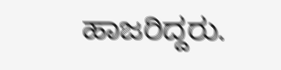ಹಾಜರಿದ್ದರು.